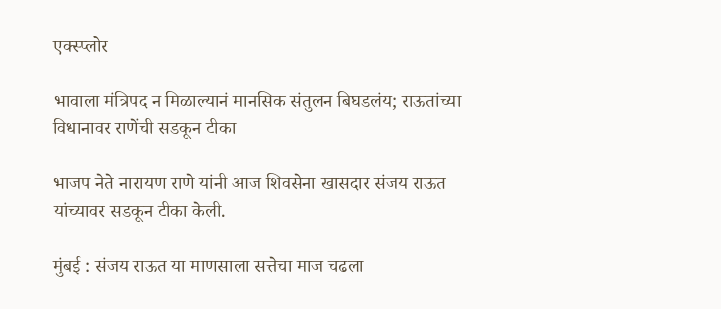एक्स्प्लोर

भावाला मंत्रिपद न मिळाल्यानं मानसिक संतुलन बिघडलंय; राऊतांच्या विधानावर राणेंची सडकून टीका

भाजप नेते नारायण राणे यांनी आज शिवसेना खासदार संजय राऊत यांच्यावर सडकून टीका केली.

मुंबई : संजय राऊत या माणसाला सत्तेचा माज चढला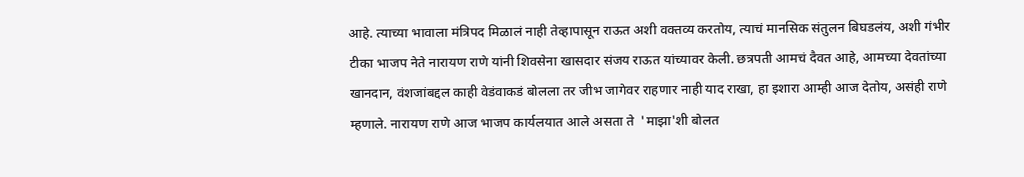आहे. त्याच्या भावाला मंत्रिपद मिळालं नाही तेव्हापासून राऊत अशी वक्तव्य करतोय, त्याचं मानसिक संतुलन बिघडलंय, अशी गंभीर टीका भाजप नेते नारायण राणे यांनी शिवसेना खासदार संजय राऊत यांच्यावर केली. छत्रपती आमचं दैवत आहे, आमच्या देवतांच्या खानदान, वंशजांबद्दल काही वेडंवाकडं बोलला तर जीभ जागेवर राहणार नाही याद राखा, हा इशारा आम्ही आज देतोय, असंही राणे म्हणाले. नारायण राणे आज भाजप कार्यलयात आले असता ते  'माझा'शी बोलत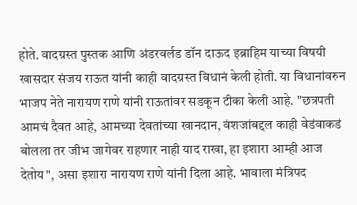होते. वादग्रस्त पुस्तक आणि अंडरवर्लड डॉन दाऊद इब्राहिम याच्या विषयी खासदार संजय राऊत यांनी काही वादग्रस्त विधानं केली होती. या विधानांवरुन भाजप नेते नारायण राणे यांनी राऊतांवर सडकून टीका केली आहे. "छत्रपती आमचं दैवत आहे, आमच्या देवतांच्या खानदान, वंशजांबद्दल काही वेडंवाकडं बोलला तर जीभ जागेवर राहणार नाही याद राखा, हा इशारा आम्ही आज देतोय", असा इशारा नारायण राणे यांनी दिला आहे. भावाला मंत्रिपद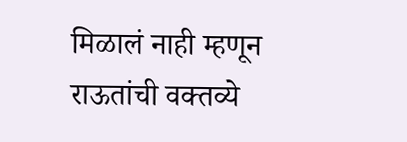मिळालं नाही म्हणून राऊतांची वक्तव्ये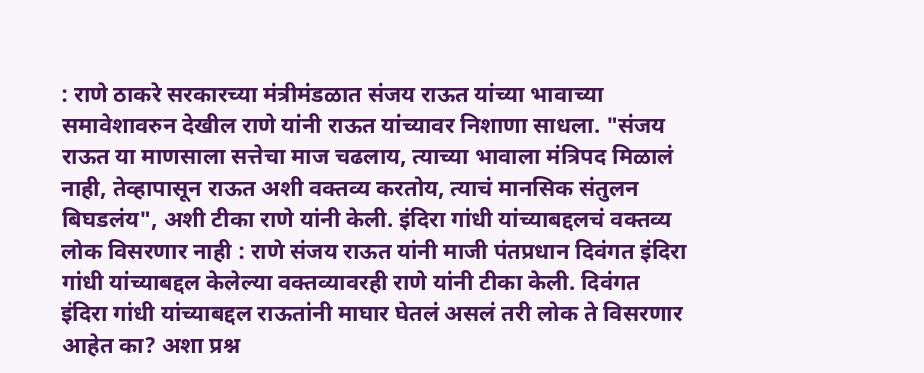: राणे ठाकरे सरकारच्या मंत्रीमंडळात संजय राऊत यांच्या भावाच्या समावेशावरुन देखील राणे यांनी राऊत यांच्यावर निशाणा साधला. "संजय राऊत या माणसाला सत्तेचा माज चढलाय, त्याच्या भावाला मंत्रिपद मिळालं नाही, तेव्हापासून राऊत अशी वक्तव्य करतोय, त्याचं मानसिक संतुलन बिघडलंय", अशी टीका राणे यांनी केली. इंदिरा गांधी यांच्याबद्दलचं वक्तव्य लोक विसरणार नाही : राणे संजय राऊत यांनी माजी पंतप्रधान दिवंगत इंदिरा गांधी यांच्याबद्दल केलेल्या वक्तव्यावरही राणे यांनी टीका केली. दिवंगत इंदिरा गांधी यांच्याबद्दल राऊतांनी माघार घेतलं असलं तरी लोक ते विसरणार आहेत का? अशा प्रश्न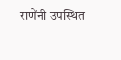राणेंनी उपस्थित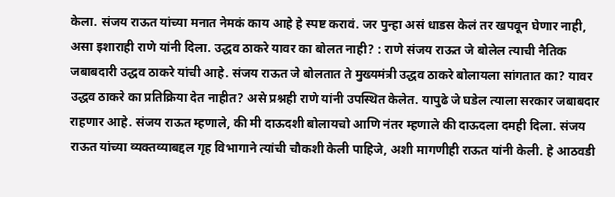केला. संजय राऊत यांच्या मनात नेमकं काय आहे हे स्पष्ट करावं. जर पुन्हा असं धाडस केलं तर खपवून घेणार नाही, असा इशाराही राणे यांनी दिला. उद्धव ठाकरे यावर का बोलत नाही? : राणे संजय राऊत जे बोलेल त्याची नैतिक जबाबदारी उद्धव ठाकरे यांची आहे. संजय राऊत जे बोलतात ते मुख्यमंत्री उद्धव ठाकरे बोलायला सांगतात का? यावर उद्धव ठाकरे का प्रतिक्रिया देत नाहीत? असे प्रश्नही राणे यांनी उपस्थित केलेत. यापुढे जे घडेल त्याला सरकार जबाबदार राहणार आहे. संजय राऊत म्हणाले, की मी दाऊदशी बोलायचो आणि नंतर म्हणाले की दाऊदला दमही दिला. संजय राऊत यांच्या व्यक्तव्याबद्दल गृह विभागाने त्यांची चौकशी केली पाहिजे, अशी मागणीही राऊत यांनी केली. हे आठवडी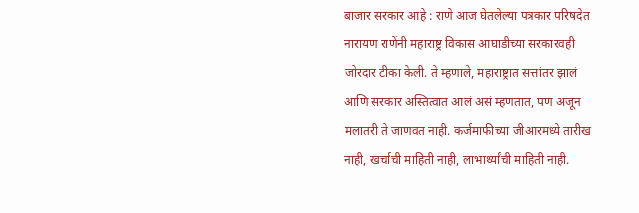बाजार सरकार आहे : राणे आज घेतलेल्या पत्रकार परिषदेत नारायण राणेंनी महाराष्ट्र विकास आघाडीच्या सरकारवही जोरदार टीका केली. ते म्हणाले, महाराष्ट्रात सत्तांतर झालं आणि सरकार अस्तित्वात आलं असं म्हणतात, पण अजून मलातरी ते जाणवत नाही. कर्जमाफीच्या जीआरमध्ये तारीख नाही, खर्चाची माहिती नाही, लाभार्थ्यांची माहिती नाही.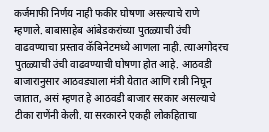कर्जमाफी निर्णय नाही फकीर घोषणा असल्याचे राणे म्हणाले. बाबासाहेब आंबेडकरांच्या पुतळ्याची उंची वाढवण्याचा प्रस्ताव कॅबिनेटमध्ये आणला नाही. त्याअगोदरच पुतळ्याची उंची वाढवण्याची घोषणा होत आहे. आठवडी बाजारानुसार आठवड्याला मंत्री येतात आणि रात्री निघून जातात, असं म्हणत हे आठवडी बाजार सरकार असल्याचे टीका राणेंनी केली. या सरकारने एकही लोकहिताचा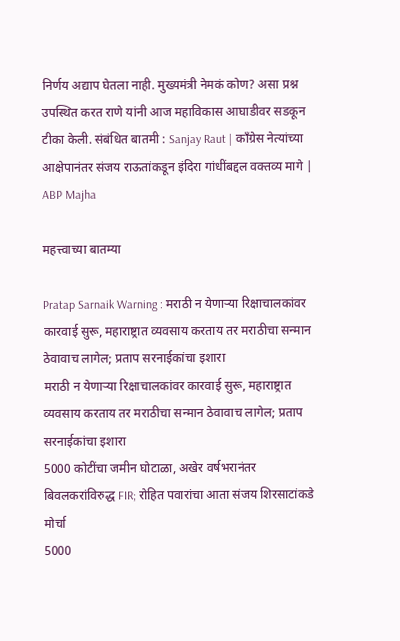निर्णय अद्याप घेतला नाही. मुख्यमंत्री नेमकं कोण? असा प्रश्न उपस्थित करत राणे यांनी आज महाविकास आघाडीवर सडकून टीका केली. संबंधित बातमी : Sanjay Raut | काँग्रेस नेत्यांच्या आक्षेपानंतर संजय राऊतांकडून इंदिरा गांधींबद्दल वक्तव्य मागे | ABP Majha

महत्त्वाच्या बातम्या

Pratap Sarnaik Warning : मराठी न येणाऱ्या रिक्षाचालकांवर कारवाई सुरू, महाराष्ट्रात व्यवसाय करताय तर मराठीचा सन्मान ठेवावाच लागेल; प्रताप सरनाईकांचा इशारा
मराठी न येणाऱ्या रिक्षाचालकांवर कारवाई सुरू, महाराष्ट्रात व्यवसाय करताय तर मराठीचा सन्मान ठेवावाच लागेल; प्रताप सरनाईकांचा इशारा
5000 कोटींचा जमीन घोटाळा, अखेर वर्षभरानंतर बिवलकरांविरुद्ध FIR; रोहित पवारांचा आता संजय शिरसाटांकडे मोर्चा
5000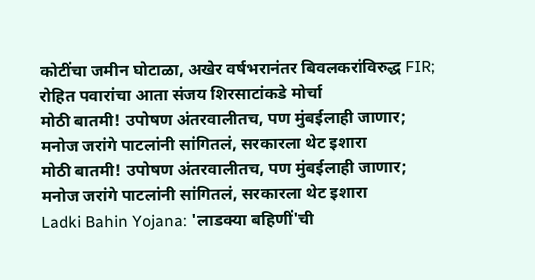कोटींचा जमीन घोटाळा, अखेर वर्षभरानंतर बिवलकरांविरुद्ध FIR; रोहित पवारांचा आता संजय शिरसाटांकडे मोर्चा
मोठी बातमी! उपोषण अंतरवालीतच, पण मुंबईलाही जाणार; मनोज जरांगे पाटलांनी सांगितलं, सरकारला थेट इशारा
मोठी बातमी! उपोषण अंतरवालीतच, पण मुंबईलाही जाणार; मनोज जरांगे पाटलांनी सांगितलं, सरकारला थेट इशारा
Ladki Bahin Yojana: 'लाडक्या बहिणीं'ची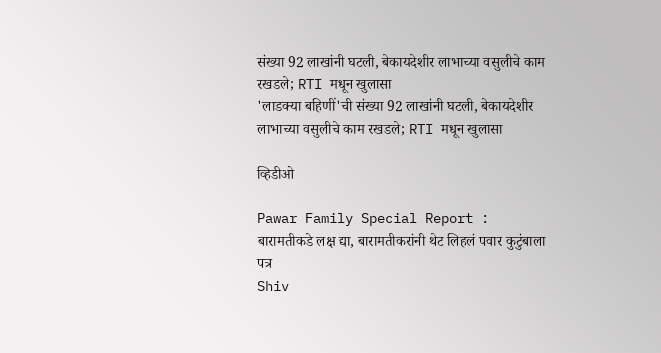संख्या 92 लाखांनी घटली, बेकायदेशीर लाभाच्या वसुलीचे काम रखडले; RTI मधून खुलासा
'लाडक्या बहिणीं'ची संख्या 92 लाखांनी घटली, बेकायदेशीर लाभाच्या वसुलीचे काम रखडले; RTI मधून खुलासा

व्हिडीओ

Pawar Family Special Report : बारामतीकडे लक्ष द्या, बारामतीकरांनी थेट लिहलं पवार कुटुंबाला पत्र
Shiv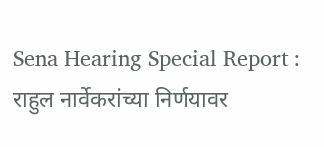Sena Hearing Special Report : राहुल नार्वेकरांच्या निर्णयावर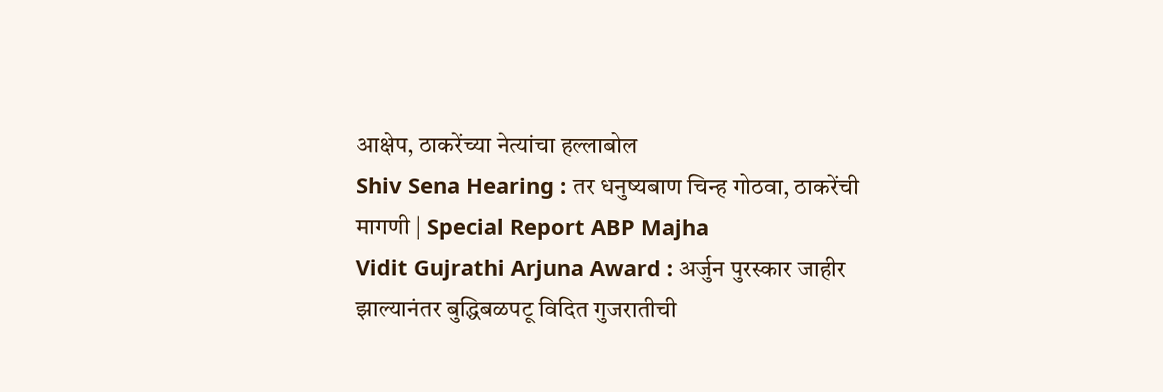आक्षेप, ठाकरेंच्या नेत्यांचा हल्लाबोल
Shiv Sena Hearing : तर धनुष्यबाण चिन्ह गोठवा, ठाकरेंची मागणी | Special Report ABP Majha
Vidit Gujrathi Arjuna Award : अर्जुन पुरस्कार जाहीर झाल्यानंतर बुद्धिबळपटू विदित गुजरातीची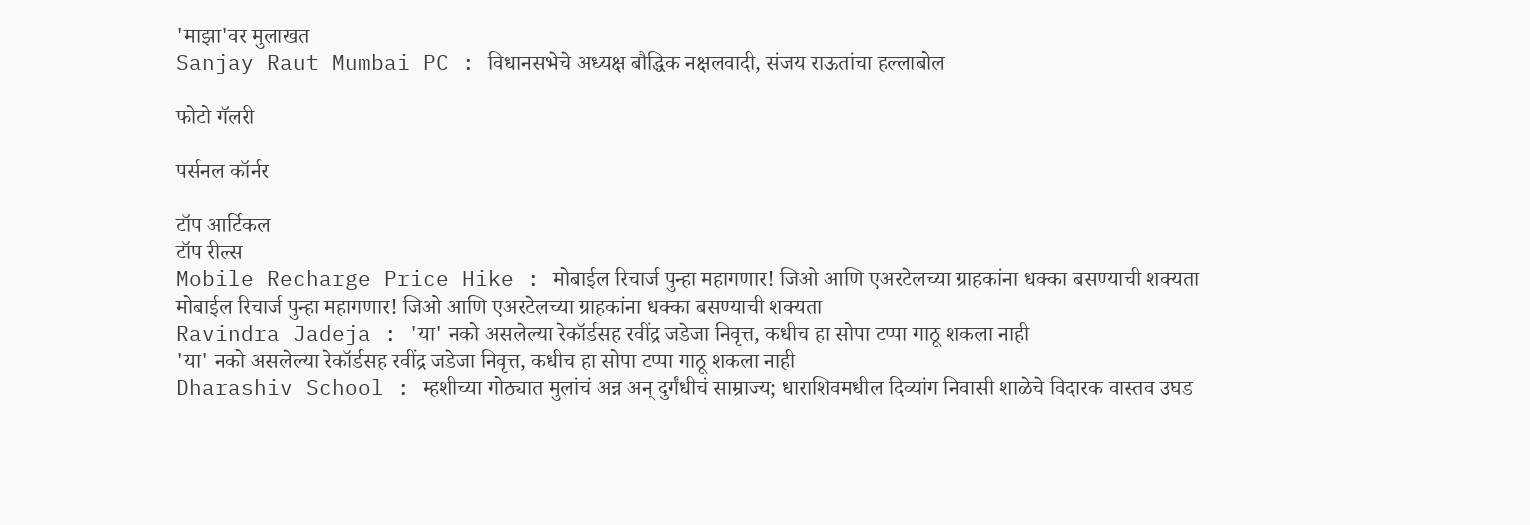'माझा'वर मुलाखत
Sanjay Raut Mumbai PC : विधानसभेचे अध्यक्ष बौद्धिक नक्षलवादी, संजय राऊतांचा हल्लाबोल

फोटो गॅलरी

पर्सनल कॉर्नर

टॉप आर्टिकल
टॉप रील्स
Mobile Recharge Price Hike : मोबाईल रिचार्ज पुन्हा महागणार! जिओ आणि एअरटेलच्या ग्राहकांना धक्का बसण्याची शक्यता
मोबाईल रिचार्ज पुन्हा महागणार! जिओ आणि एअरटेलच्या ग्राहकांना धक्का बसण्याची शक्यता
Ravindra Jadeja : 'या' नको असलेल्या रेकॉर्डसह रवींद्र जडेजा निवृत्त, कधीच हा सोपा टप्पा गाठू शकला नाही
'या' नको असलेल्या रेकॉर्डसह रवींद्र जडेजा निवृत्त, कधीच हा सोपा टप्पा गाठू शकला नाही
Dharashiv School : म्हशीच्या गोठ्यात मुलांचं अन्न अन् दुर्गंधीचं साम्राज्य; धाराशिवमधील दिव्यांग निवासी शाळेचे विदारक वास्तव उघड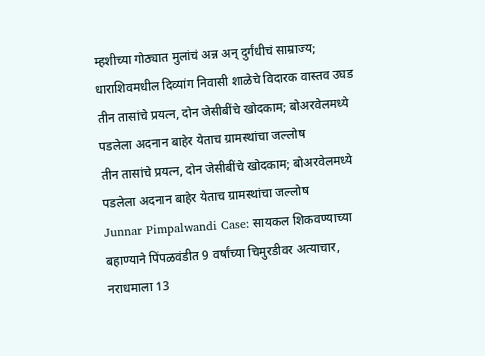म्हशीच्या गोठ्यात मुलांचं अन्न अन् दुर्गंधीचं साम्राज्य; धाराशिवमधील दिव्यांग निवासी शाळेचे विदारक वास्तव उघड
तीन तासांचे प्रयत्न, दोन जेसीबींचे खोदकाम; बोअरवेलमध्ये पडलेला अदनान बाहेर येताच ग्रामस्थांचा जल्लोष
तीन तासांचे प्रयत्न, दोन जेसीबींचे खोदकाम; बोअरवेलमध्ये पडलेला अदनान बाहेर येताच ग्रामस्थांचा जल्लोष
Junnar Pimpalwandi Case: सायकल शिकवण्याच्या बहाण्याने पिंपळवंडीत 9 वर्षांच्या चिमुरडीवर अत्याचार, नराधमाला 13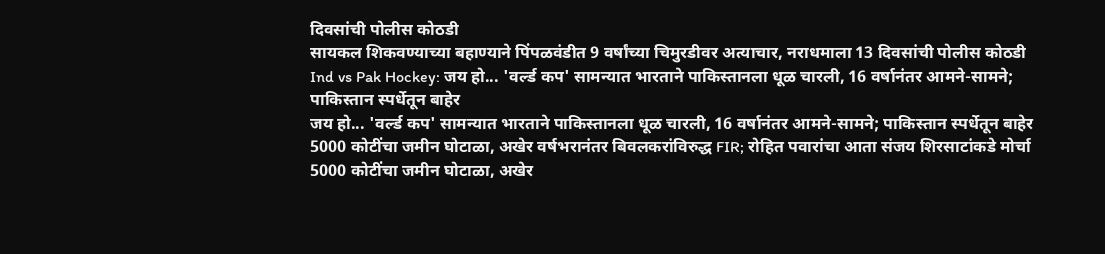दिवसांची पोलीस कोठडी
सायकल शिकवण्याच्या बहाण्याने पिंपळवंडीत 9 वर्षांच्या चिमुरडीवर अत्याचार, नराधमाला 13 दिवसांची पोलीस कोठडी
Ind vs Pak Hockey: जय हो... 'वर्ल्ड कप' सामन्यात भारताने पाकिस्तानला धूळ चारली, 16 वर्षानंतर आमने-सामने; पाकिस्तान स्पर्धेतून बाहेर
जय हो... 'वर्ल्ड कप' सामन्यात भारताने पाकिस्तानला धूळ चारली, 16 वर्षानंतर आमने-सामने; पाकिस्तान स्पर्धेतून बाहेर
5000 कोटींचा जमीन घोटाळा, अखेर वर्षभरानंतर बिवलकरांविरुद्ध FIR; रोहित पवारांचा आता संजय शिरसाटांकडे मोर्चा
5000 कोटींचा जमीन घोटाळा, अखेर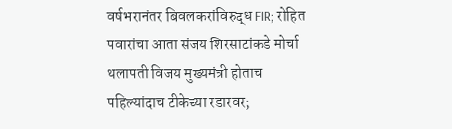वर्षभरानंतर बिवलकरांविरुद्ध FIR; रोहित पवारांचा आता संजय शिरसाटांकडे मोर्चा
थलापती विजय मुख्यमंत्री होताच पहिल्यांदाच टीकेच्या रडारवर;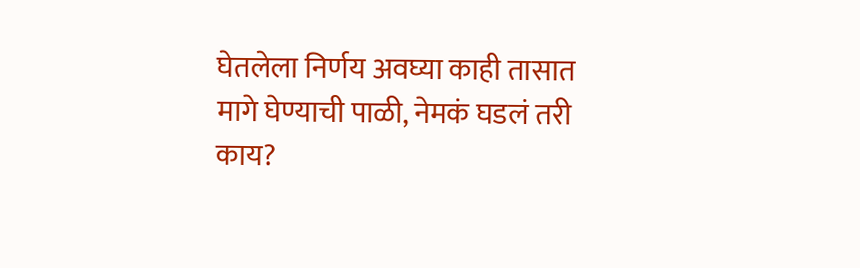घेतलेला निर्णय अवघ्या काही तासात मागे घेण्याची पाळी, नेमकं घडलं तरी काय?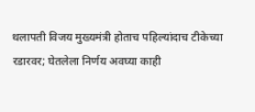थलापती विजय मुख्यमंत्री होताच पहिल्यांदाच टीकेच्या रडारवर; घेतलेला निर्णय अवघ्या काही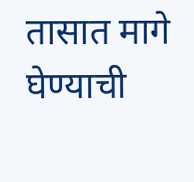तासात मागे घेण्याची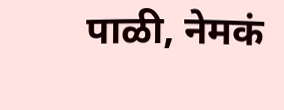पाळी, नेमकं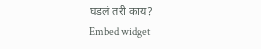घडलं तरी काय?
Embed widget